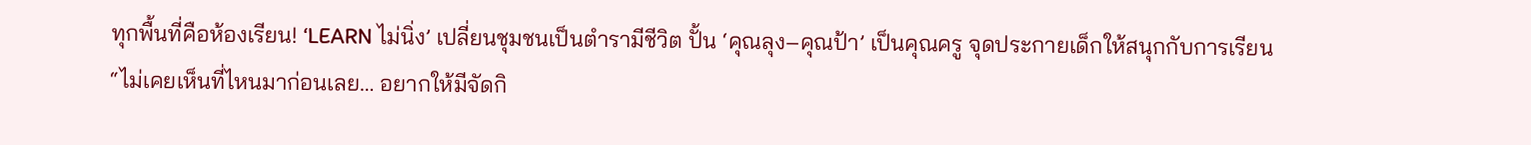ทุกพื้นที่คือห้องเรียน! ‘LEARN ไม่นิ่ง’ เปลี่ยนชุมชนเป็นตำรามีชีวิต ปั้น ‘คุณลุง–คุณป้า’ เป็นคุณครู จุดประกายเด็กให้สนุกกับการเรียน
“ไม่เคยเห็นที่ไหนมาก่อนเลย… อยากให้มีจัดกิ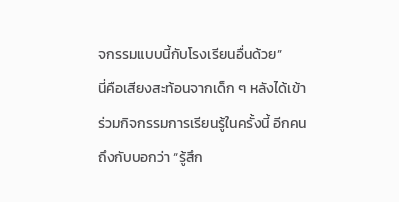จกรรมแบบนี้กับโรงเรียนอื่นด้วย”
นี่คือเสียงสะท้อนจากเด็ก ๆ หลังได้เข้าร่วมกิจกรรมการเรียนรู้ในครั้งนี้ อีกคนถึงกับบอกว่า “รู้สึก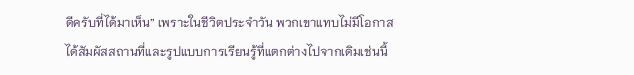ดีครับที่ได้มาเห็น” เพราะในชีวิตประจำวัน พวกเขาแทบไม่มีโอกาสได้สัมผัสสถานที่และรูปแบบการเรียนรู้ที่แตกต่างไปจากเดิมเช่นนี้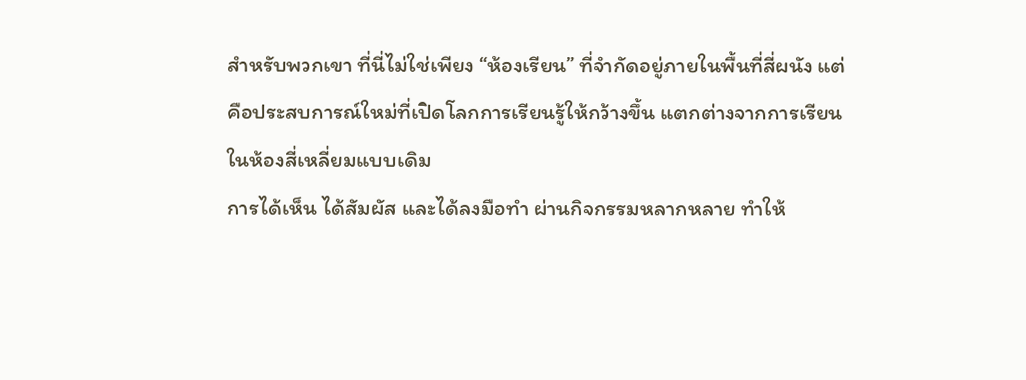สำหรับพวกเขา ที่นี่ไม่ใช่เพียง “ห้องเรียน” ที่จำกัดอยู่ภายในพื้นที่สี่ผนัง แต่คือประสบการณ์ใหม่ที่เปิดโลกการเรียนรู้ให้กว้างขึ้น แตกต่างจากการเรียนในห้องสี่เหลี่ยมแบบเดิม
การได้เห็น ได้สัมผัส และได้ลงมือทำ ผ่านกิจกรรมหลากหลาย ทำให้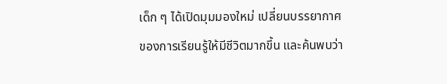เด็ก ๆ ได้เปิดมุมมองใหม่ เปลี่ยนบรรยากาศของการเรียนรู้ให้มีชีวิตมากขึ้น และค้นพบว่า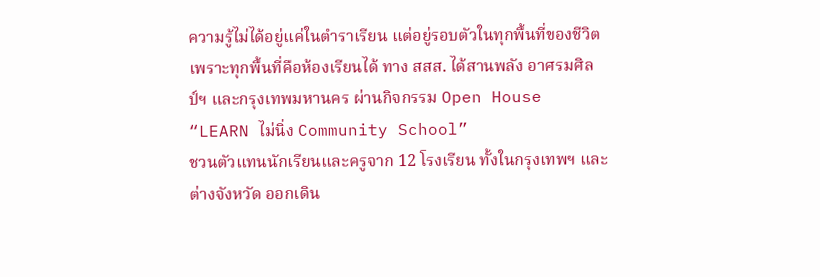ความรู้ไม่ได้อยู่แค่ในตำราเรียน แต่อยู่รอบตัวในทุกพื้นที่ของชีวิต
เพราะทุกพื้นที่คือห้องเรียนได้ ทาง สสส. ได้สานพลัง อาศรมศิลป์ฯ และกรุงเทพมหานคร ผ่านกิจกรรม Open House “LEARN ไม่นิ่ง Community School”
ชวนตัวแทนนักเรียนและครูจาก 12 โรงเรียน ทั้งในกรุงเทพฯ และต่างจังหวัด ออกเดิน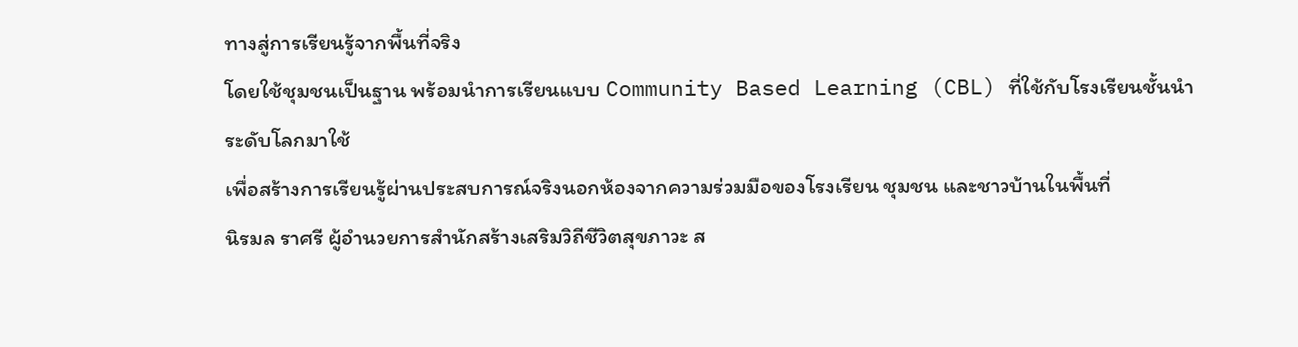ทางสู่การเรียนรู้จากพื้นที่จริง
โดยใช้ชุมชนเป็นฐาน พร้อมนำการเรียนแบบ Community Based Learning (CBL) ที่ใช้กับโรงเรียนชั้นนำระดับโลกมาใช้
เพื่อสร้างการเรียนรู้ผ่านประสบการณ์จริงนอกห้องจากความร่วมมือของโรงเรียน ชุมชน และชาวบ้านในพื้นที่
นิรมล ราศรี ผู้อำนวยการสำนักสร้างเสริมวิถีชีวิตสุขภาวะ ส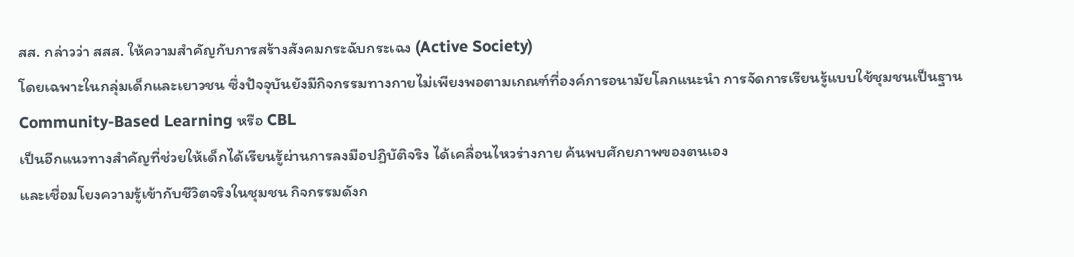สส. กล่าวว่า สสส. ให้ความสำคัญกับการสร้างสังคมกระฉับกระเฉง (Active Society)
โดยเฉพาะในกลุ่มเด็กและเยาวชน ซึ่งปัจจุบันยังมีกิจกรรมทางกายไม่เพียงพอตามเกณฑ์ที่องค์การอนามัยโลกแนะนำ การจัดการเรียนรู้แบบใช้ชุมชนเป็นฐาน Community-Based Learning หรือ CBL
เป็นอีกแนวทางสำคัญที่ช่วยให้เด็กได้เรียนรู้ผ่านการลงมือปฏิบัติจริง ได้เคลื่อนไหวร่างกาย ค้นพบศักยภาพของตนเอง
และเชื่อมโยงความรู้เข้ากับชีวิตจริงในชุมชน กิจกรรมดังก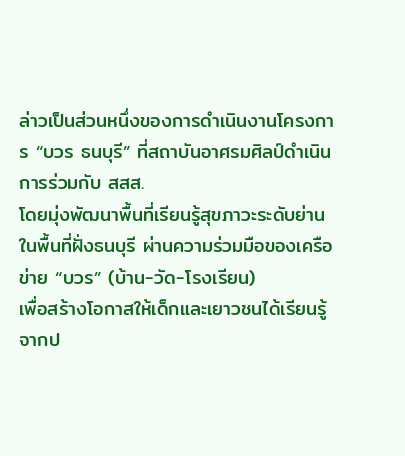ล่าวเป็นส่วนหนึ่งของการดำเนินงานโครงการ “บวร ธนบุรี” ที่สถาบันอาศรมศิลป์ดำเนินการร่วมกับ สสส.
โดยมุ่งพัฒนาพื้นที่เรียนรู้สุขภาวะระดับย่านในพื้นที่ฝั่งธนบุรี ผ่านความร่วมมือของเครือข่าย “บวร” (บ้าน-วัด-โรงเรียน)
เพื่อสร้างโอกาสให้เด็กและเยาวชนได้เรียนรู้จากป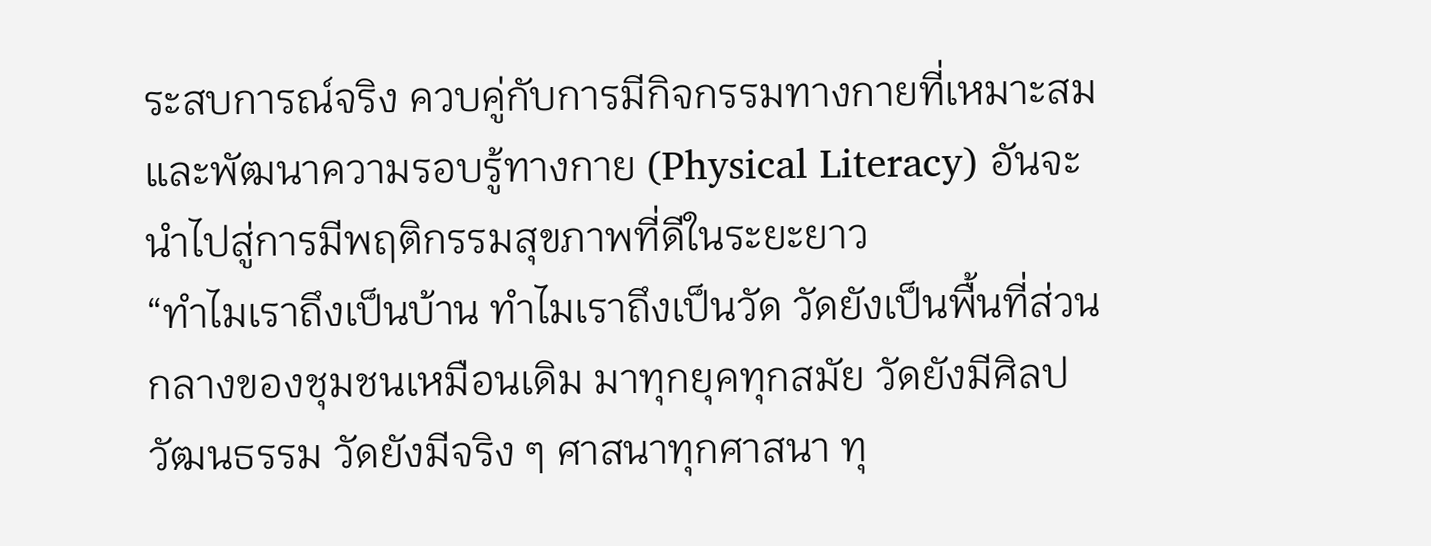ระสบการณ์จริง ควบคู่กับการมีกิจกรรมทางกายที่เหมาะสม และพัฒนาความรอบรู้ทางกาย (Physical Literacy) อันจะนำไปสู่การมีพฤติกรรมสุขภาพที่ดีในระยะยาว
“ทำไมเราถึงเป็นบ้าน ทำไมเราถึงเป็นวัด วัดยังเป็นพื้นที่ส่วนกลางของชุมชนเหมือนเดิม มาทุกยุคทุกสมัย วัดยังมีศิลปวัฒนธรรม วัดยังมีจริง ๆ ศาสนาทุกศาสนา ทุ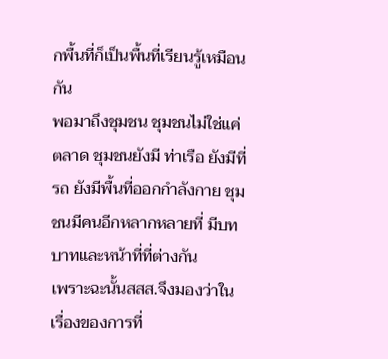กพื้นที่ก็เป็นพื้นที่เรียนรู้เหมือนกัน
พอมาถึงชุมชน ชุมชนไม่ใช่แค่ตลาด ชุมชนยังมี ท่าเรือ ยังมีที่รถ ยังมีพื้นที่ออกกำลังกาย ชุมชนมีคนอีกหลากหลายที่ มีบทบาทและหน้าที่ที่ต่างกัน
เพราะฉะนั้นสสส.จึงมองว่าในเรื่องของการที่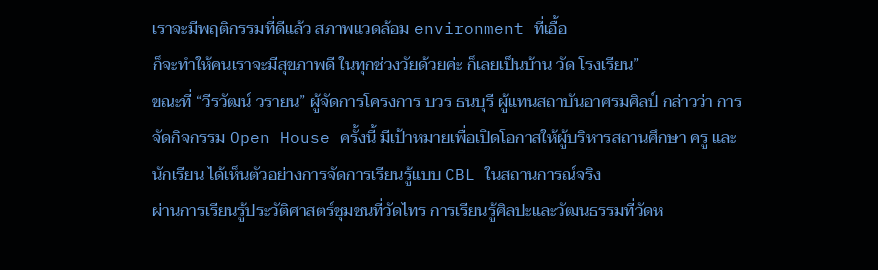เราจะมีพฤติกรรมที่ดีแล้ว สภาพแวดล้อม environment ที่เอื้อ
ก็จะทำให้คนเราจะมีสุขภาพดี ในทุกช่วงวัยด้วยค่ะ ก็เลยเป็นบ้าน วัด โรงเรียน”
ขณะที่ “วีรวัฒน์ วรายน” ผู้จัดการโครงการ บวร ธนบุรี ผู้แทนสถาบันอาศรมศิลป์ กล่าวว่า การจัดกิจกรรม Open House ครั้งนี้ มีเป้าหมายเพื่อเปิดโอกาสให้ผู้บริหารสถานศึกษา ครู และนักเรียน ได้เห็นตัวอย่างการจัดการเรียนรู้แบบ CBL ในสถานการณ์จริง
ผ่านการเรียนรู้ประวัติศาสตร์ชุมชนที่วัดไทร การเรียนรู้ศิลปะและวัฒนธรรมที่วัดห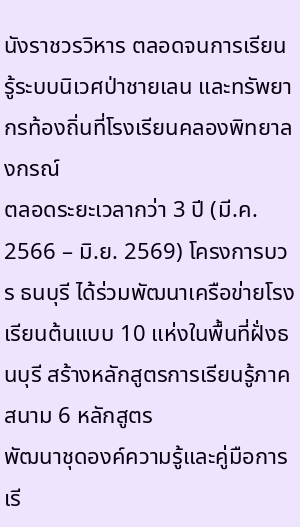นังราชวรวิหาร ตลอดจนการเรียนรู้ระบบนิเวศป่าชายเลน และทรัพยากรท้องถิ่นที่โรงเรียนคลองพิทยาลงกรณ์
ตลอดระยะเวลากว่า 3 ปี (มี.ค. 2566 – มิ.ย. 2569) โครงการบวร ธนบุรี ได้ร่วมพัฒนาเครือข่ายโรงเรียนต้นแบบ 10 แห่งในพื้นที่ฝั่งธนบุรี สร้างหลักสูตรการเรียนรู้ภาคสนาม 6 หลักสูตร
พัฒนาชุดองค์ความรู้และคู่มือการเรี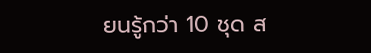ยนรู้กว่า 10 ชุด ส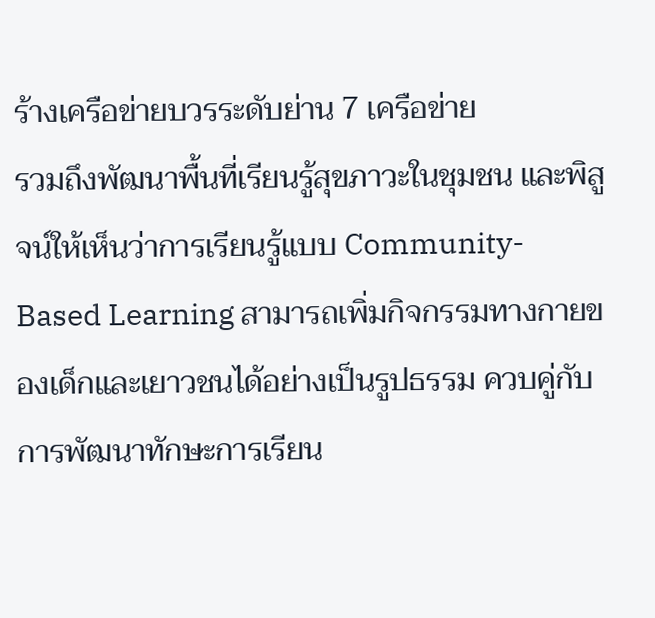ร้างเครือข่ายบวรระดับย่าน 7 เครือข่าย
รวมถึงพัฒนาพื้นที่เรียนรู้สุขภาวะในชุมชน และพิสูจน์ให้เห็นว่าการเรียนรู้แบบ Community-Based Learning สามารถเพิ่มกิจกรรมทางกายของเด็กและเยาวชนได้อย่างเป็นรูปธรรม ควบคู่กับการพัฒนาทักษะการเรียน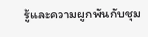รู้และความผูกพันกับชุม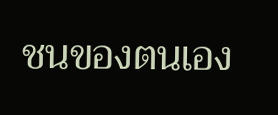ชนของตนเอง